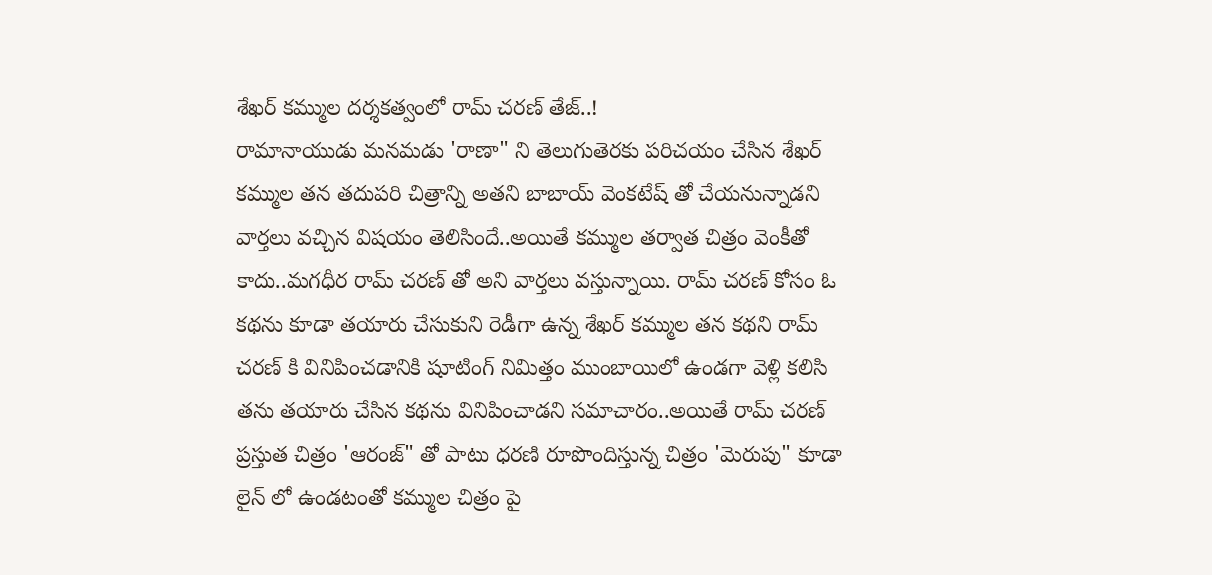శేఖర్ కమ్ముల దర్శకత్వంలో రామ్ చరణ్ తేజ్..!
రామానాయుడు మనమడు 'రాణా" ని తెలుగుతెరకు పరిచయం చేసిన శేఖర్ కమ్ముల తన తదుపరి చిత్రాన్ని అతని బాబాయ్ వెంకటేష్ తో చేయనున్నాడని వార్తలు వచ్చిన విషయం తెలిసిందే..అయితే కమ్ముల తర్వాత చిత్రం వెంకీతో కాదు..మగధీర రామ్ చరణ్ తో అని వార్తలు వస్తున్నాయి. రామ్ చరణ్ కోసం ఓ కథను కూడా తయారు చేసుకుని రెడీగా ఉన్న శేఖర్ కమ్ముల తన కథని రామ్ చరణ్ కి వినిపించడానికి షూటింగ్ నిమిత్తం ముంబాయిలో ఉండగా వెళ్లి కలిసి తను తయారు చేసిన కథను వినిపించాడని సమాచారం..అయితే రామ్ చరణ్ ప్రస్తుత చిత్రం 'ఆరంజ్" తో పాటు ధరణి రూపొందిస్తున్న చిత్రం 'మెరుపు" కూడా లైన్ లో ఉండటంతో కమ్ముల చిత్రం పై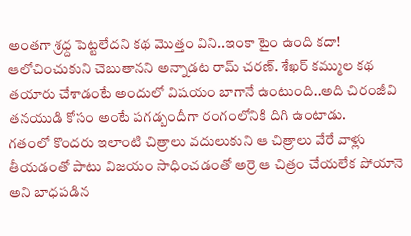అంతగా శ్రధ్ద పెట్టలేదని కథ మొత్తం విని..ఇంకా టైం ఉంది కదా! ఆలోచించుకుని చెబుతానని అన్నాడట రామ్ చరణ్. శేఖర్ కమ్ముల కథ తయారు చేశాడంటే అందులో విషయం బాగానే ఉంటుంది..అది చిరంజీవి తనయుడి కోసం అంటే పగడ్బందీగా రంగంలోనికి దిగి ఉంటాడు.
గతంలో కొందరు ఇలాంటి చిత్రాలు వదులుకుని ఆ చిత్రాలు వేరే వాళ్లు తీయడంతో పాటు విజయం సాధించడంతో అర్రె ఆ చిత్రం చేయలేక పోయానె అని బాధపడిన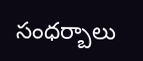సంధర్బాలు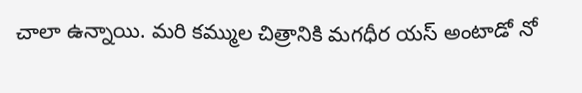చాలా ఉన్నాయి. మరి కమ్ముల చిత్రానికి మగధీర యస్ అంటాడో నో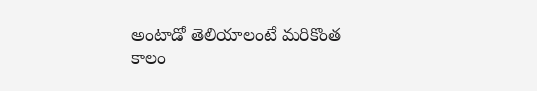అంటాడో తెలియాలంటే మరికొంత కాలం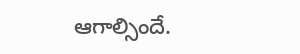ఆగాల్సిందే.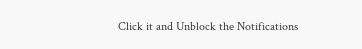Click it and Unblock the Notifications